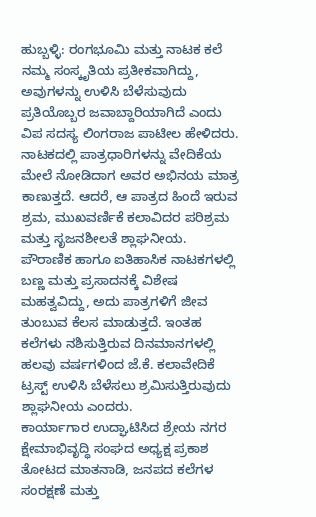ಹುಬ್ಬಳ್ಳಿ: ರಂಗಭೂಮಿ ಮತ್ತು ನಾಟಕ ಕಲೆ ನಮ್ಮ ಸಂಸ್ಕೃತಿಯ ಪ್ರತೀಕವಾಗಿದ್ದು, ಅವುಗಳನ್ನು ಉಳಿಸಿ ಬೆಳೆಸುವುದು ಪ್ರತಿಯೊಬ್ಬರ ಜವಾಬ್ದಾರಿಯಾಗಿದೆ ಎಂದು ವಿಪ ಸದಸ್ಯ ಲಿಂಗರಾಜ ಪಾಟೀಲ ಹೇಳಿದರು.
ನಾಟಕದಲ್ಲಿ ಪಾತ್ರಧಾರಿಗಳನ್ನು ವೇದಿಕೆಯ ಮೇಲೆ ನೋಡಿದಾಗ ಅವರ ಅಭಿನಯ ಮಾತ್ರ ಕಾಣುತ್ತದೆ. ಆದರೆ, ಆ ಪಾತ್ರದ ಹಿಂದೆ ಇರುವ ಶ್ರಮ, ಮುಖವರ್ಣಿಕೆ ಕಲಾವಿದರ ಪರಿಶ್ರಮ ಮತ್ತು ಸೃಜನಶೀಲತೆ ಶ್ಲಾಘನೀಯ. ಪೌರಾಣಿಕ ಹಾಗೂ ಐತಿಹಾಸಿಕ ನಾಟಕಗಳಲ್ಲಿ ಬಣ್ಣ ಮತ್ತು ಪ್ರಸಾದನಕ್ಕೆ ವಿಶೇಷ ಮಹತ್ವವಿದ್ದು, ಅದು ಪಾತ್ರಗಳಿಗೆ ಜೀವ ತುಂಬುವ ಕೆಲಸ ಮಾಡುತ್ತದೆ. ಇಂತಹ ಕಲೆಗಳು ನಶಿಸುತ್ತಿರುವ ದಿನಮಾನಗಳಲ್ಲಿ ಹಲವು ವರ್ಷಗಳಿಂದ ಜೆ.ಕೆ. ಕಲಾವೇದಿಕೆ ಟ್ರಸ್ಟ್ ಉಳಿಸಿ ಬೆಳೆಸಲು ಶ್ರಮಿಸುತ್ತಿರುವುದು ಶ್ಲಾಘನೀಯ ಎಂದರು.
ಕಾರ್ಯಾಗಾರ ಉದ್ಘಾಟಿಸಿದ ಶ್ರೇಯ ನಗರ ಕ್ಷೇಮಾಭಿವೃದ್ಧಿ ಸಂಘದ ಅಧ್ಯಕ್ಷ ಪ್ರಕಾಶ ತೋಟದ ಮಾತನಾಡಿ, ಜನಪದ ಕಲೆಗಳ ಸಂರಕ್ಷಣೆ ಮತ್ತು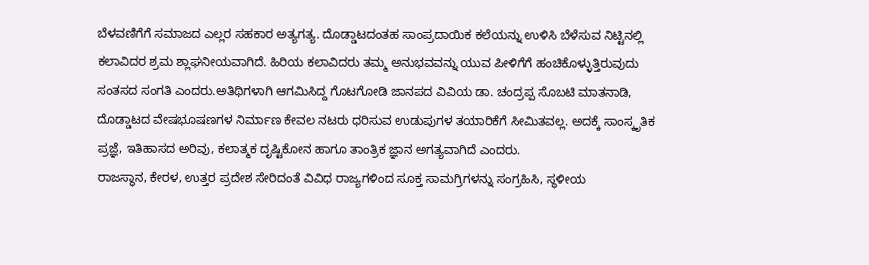ಬೆಳವಣಿಗೆಗೆ ಸಮಾಜದ ಎಲ್ಲರ ಸಹಕಾರ ಅತ್ಯಗತ್ಯ. ದೊಡ್ಡಾಟದಂತಹ ಸಾಂಪ್ರದಾಯಿಕ ಕಲೆಯನ್ನು ಉಳಿಸಿ ಬೆಳೆಸುವ ನಿಟ್ಟಿನಲ್ಲಿ ಕಲಾವಿದರ ಶ್ರಮ ಶ್ಲಾಘನೀಯವಾಗಿದೆ. ಹಿರಿಯ ಕಲಾವಿದರು ತಮ್ಮ ಅನುಭವವನ್ನು ಯುವ ಪೀಳಿಗೆಗೆ ಹಂಚಿಕೊಳ್ಳುತ್ತಿರುವುದು ಸಂತಸದ ಸಂಗತಿ ಎಂದರು.ಅತಿಥಿಗಳಾಗಿ ಆಗಮಿಸಿದ್ದ ಗೊಟಗೋಡಿ ಜಾನಪದ ವಿವಿಯ ಡಾ. ಚಂದ್ರಪ್ಪ ಸೊಬಟಿ ಮಾತನಾಡಿ, ದೊಡ್ಡಾಟದ ವೇಷಭೂಷಣಗಳ ನಿರ್ಮಾಣ ಕೇವಲ ನಟರು ಧರಿಸುವ ಉಡುಪುಗಳ ತಯಾರಿಕೆಗೆ ಸೀಮಿತವಲ್ಲ. ಅದಕ್ಕೆ ಸಾಂಸ್ಕೃತಿಕ ಪ್ರಜ್ಞೆ, ಇತಿಹಾಸದ ಅರಿವು, ಕಲಾತ್ಮಕ ದೃಷ್ಟಿಕೋನ ಹಾಗೂ ತಾಂತ್ರಿಕ ಜ್ಞಾನ ಅಗತ್ಯವಾಗಿದೆ ಎಂದರು.
ರಾಜಸ್ಥಾನ, ಕೇರಳ, ಉತ್ತರ ಪ್ರದೇಶ ಸೇರಿದಂತೆ ವಿವಿಧ ರಾಜ್ಯಗಳಿಂದ ಸೂಕ್ತ ಸಾಮಗ್ರಿಗಳನ್ನು ಸಂಗ್ರಹಿಸಿ, ಸ್ಥಳೀಯ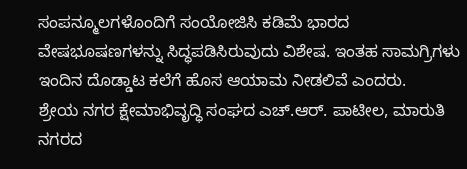ಸಂಪನ್ಮೂಲಗಳೊಂದಿಗೆ ಸಂಯೋಜಿಸಿ ಕಡಿಮೆ ಭಾರದ ವೇಷಭೂಷಣಗಳನ್ನು ಸಿದ್ಧಪಡಿಸಿರುವುದು ವಿಶೇಷ. ಇಂತಹ ಸಾಮಗ್ರಿಗಳು ಇಂದಿನ ದೊಡ್ಡಾಟ ಕಲೆಗೆ ಹೊಸ ಆಯಾಮ ನೀಡಲಿವೆ ಎಂದರು.
ಶ್ರೇಯ ನಗರ ಕ್ಷೇಮಾಭಿವೃದ್ಧಿ ಸಂಘದ ಎಚ್.ಆರ್. ಪಾಟೀಲ, ಮಾರುತಿ ನಗರದ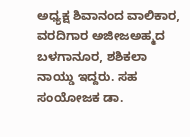ಅಧ್ಯಕ್ಷ ಶಿವಾನಂದ ವಾಲಿಕಾರ, ವರದಿಗಾರ ಅಜೀಜಅಹ್ಮದ ಬಳಗಾನೂರ, ಶಶಿಕಲಾ ನಾಯ್ಡು ಇದ್ದರು. ಸಹ ಸಂಯೋಜಕ ಡಾ.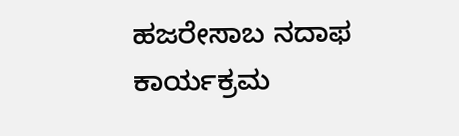ಹಜರೇಸಾಬ ನದಾಫ ಕಾರ್ಯಕ್ರಮ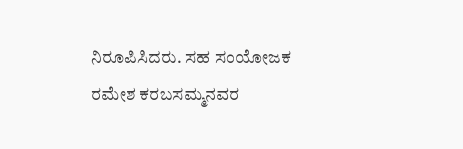ನಿರೂಪಿಸಿದರು. ಸಹ ಸಂಯೋಜಕ ರಮೇಶ ಕರಬಸಮ್ಮನವರ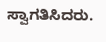ಸ್ವಾಗತಿಸಿದರು.